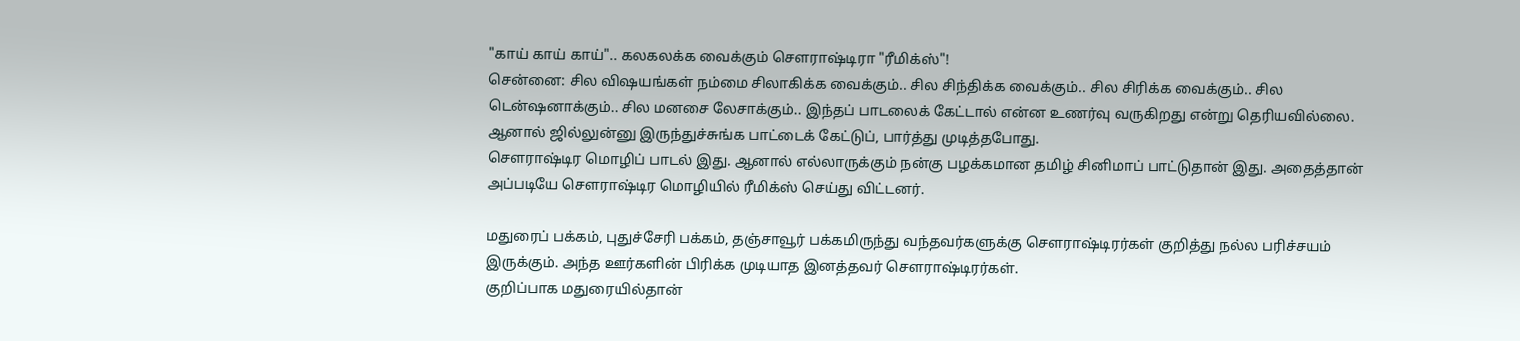"காய் காய் காய்".. கலகலக்க வைக்கும் செளராஷ்டிரா "ரீமிக்ஸ்"!
சென்னை: சில விஷயங்கள் நம்மை சிலாகிக்க வைக்கும்.. சில சிந்திக்க வைக்கும்.. சில சிரிக்க வைக்கும்.. சில டென்ஷனாக்கும்.. சில மனசை லேசாக்கும்.. இந்தப் பாடலைக் கேட்டால் என்ன உணர்வு வருகிறது என்று தெரியவில்லை. ஆனால் ஜில்லுன்னு இருந்துச்சுங்க பாட்டைக் கேட்டுப், பார்த்து முடித்தபோது.
செளராஷ்டிர மொழிப் பாடல் இது. ஆனால் எல்லாருக்கும் நன்கு பழக்கமான தமிழ் சினிமாப் பாட்டுதான் இது. அதைத்தான் அப்படியே செளராஷ்டிர மொழியில் ரீமிக்ஸ் செய்து விட்டனர்.

மதுரைப் பக்கம், புதுச்சேரி பக்கம், தஞ்சாவூர் பக்கமிருந்து வந்தவர்களுக்கு செளராஷ்டிரர்கள் குறித்து நல்ல பரிச்சயம் இருக்கும். அந்த ஊர்களின் பிரிக்க முடியாத இனத்தவர் செளராஷ்டிரர்கள்.
குறிப்பாக மதுரையில்தான்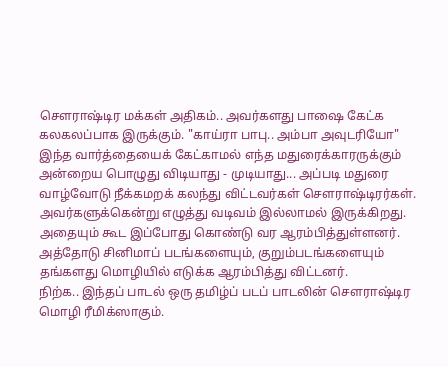செளராஷ்டிர மக்கள் அதிகம்.. அவர்களது பாஷை கேட்க கலகலப்பாக இருக்கும். "காய்ரா பாபு.. அம்பா அவுடரியோ" இந்த வார்த்தையைக் கேட்காமல் எந்த மதுரைக்காரருக்கும் அன்றைய பொழுது விடியாது - முடியாது... அப்படி மதுரை வாழ்வோடு நீக்கமறக் கலந்து விட்டவர்கள் செளராஷ்டிரர்கள்.
அவர்களுக்கென்று எழுத்து வடிவம் இல்லாமல் இருக்கிறது. அதையும் கூட இப்போது கொண்டு வர ஆரம்பித்துள்ளனர். அத்தோடு சினிமாப் படங்களையும், குறும்படங்களையும் தங்களது மொழியில் எடுக்க ஆரம்பித்து விட்டனர்.
நிற்க.. இந்தப் பாடல் ஒரு தமிழ்ப் படப் பாடலின் செளராஷ்டிர மொழி ரீமிக்ஸாகும்.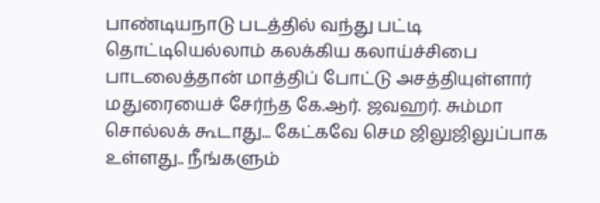பாண்டியநாடு படத்தில் வந்து பட்டி தொட்டியெல்லாம் கலக்கிய கலாய்ச்சிபை பாடலைத்தான் மாத்திப் போட்டு அசத்தியுள்ளார் மதுரையைச் சேர்ந்த கே.ஆர். ஜவஹர். சும்மா சொல்லக் கூடாது... கேட்கவே செம ஜிலுஜிலுப்பாக உள்ளது.. நீங்களும்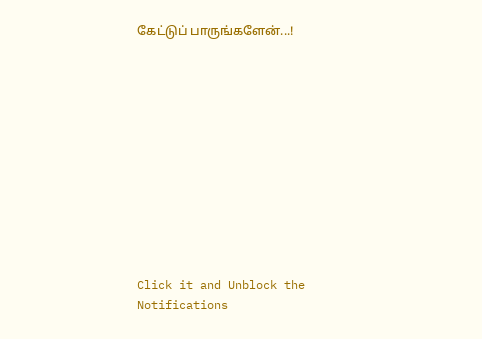கேட்டுப் பாருங்களேன்...!












Click it and Unblock the Notifications